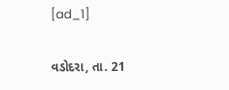[ad_1]

વડોદરા, તા. 21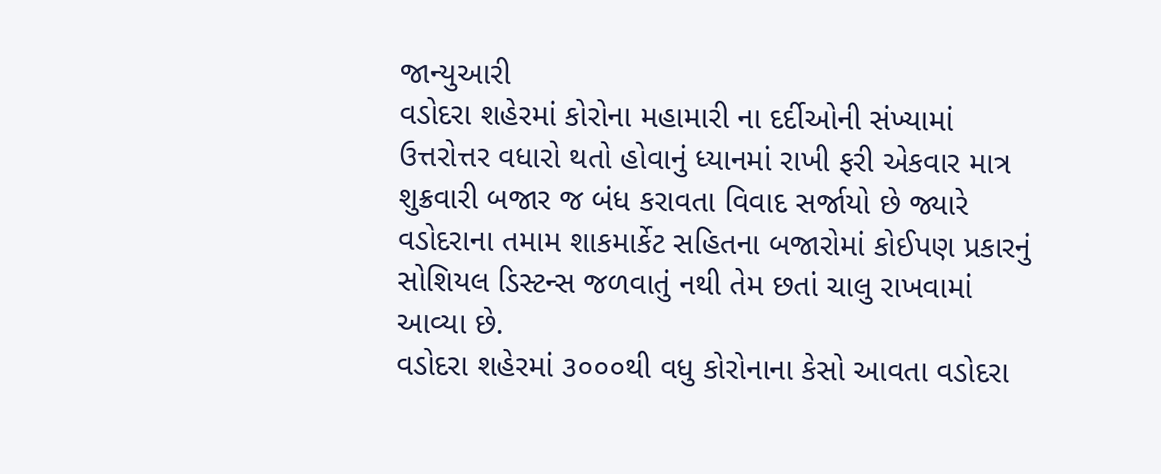જાન્યુઆરી
વડોદરા શહેરમાં કોરોના મહામારી ના દર્દીઓની સંખ્યામાં ઉત્તરોત્તર વધારો થતો હોવાનું ધ્યાનમાં રાખી ફરી એકવાર માત્ર શુક્રવારી બજાર જ બંધ કરાવતા વિવાદ સર્જાયો છે જ્યારે વડોદરાના તમામ શાકમાર્કેટ સહિતના બજારોમાં કોઈપણ પ્રકારનું સોશિયલ ડિસ્ટન્સ જળવાતું નથી તેમ છતાં ચાલુ રાખવામાં આવ્યા છે.
વડોદરા શહેરમાં ૩૦૦૦થી વધુ કોરોનાના કેસો આવતા વડોદરા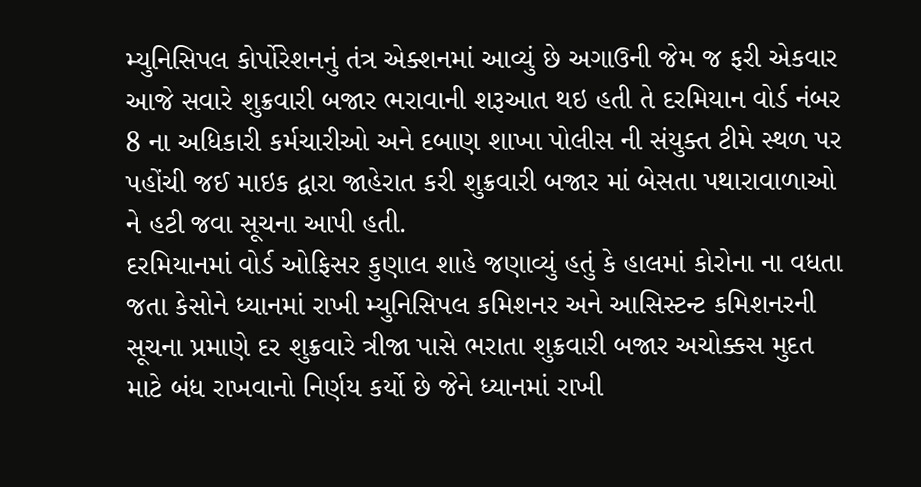મ્યુનિસિપલ કોર્પોરેશનનું તંત્ર એક્શનમાં આવ્યું છે અગાઉની જેમ જ ફરી એકવાર આજે સવારે શુક્રવારી બજાર ભરાવાની શરૂઆત થઇ હતી તે દરમિયાન વોર્ડ નંબર 8 ના અધિકારી કર્મચારીઓ અને દબાણ શાખા પોલીસ ની સંયુક્ત ટીમે સ્થળ પર પહોંચી જઈ માઇક દ્વારા જાહેરાત કરી શુક્રવારી બજાર માં બેસતા પથારાવાળાઓ ને હટી જવા સૂચના આપી હતી.
દરમિયાનમાં વોર્ડ ઓફિસર કુણાલ શાહે જણાવ્યું હતું કે હાલમાં કોરોના ના વધતા જતા કેસોને ધ્યાનમાં રાખી મ્યુનિસિપલ કમિશનર અને આસિસ્ટન્ટ કમિશનરની સૂચના પ્રમાણે દર શુક્રવારે ત્રીજા પાસે ભરાતા શુક્રવારી બજાર અચોક્કસ મુદત માટે બંધ રાખવાનો નિર્ણય કર્યો છે જેને ધ્યાનમાં રાખી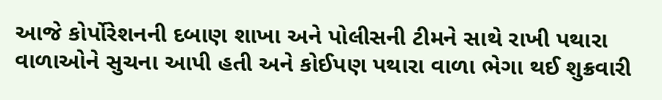આજે કોર્પોરેશનની દબાણ શાખા અને પોલીસની ટીમને સાથે રાખી પથારા વાળાઓને સુચના આપી હતી અને કોઈપણ પથારા વાળા ભેગા થઈ શુક્રવારી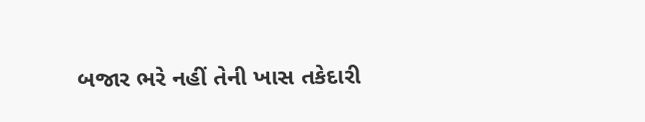બજાર ભરે નહીં તેની ખાસ તકેદારી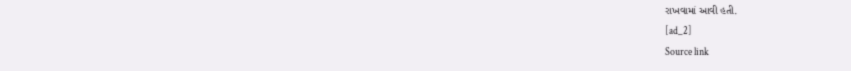રાખવામાં આવી હતી.
[ad_2]
Source link